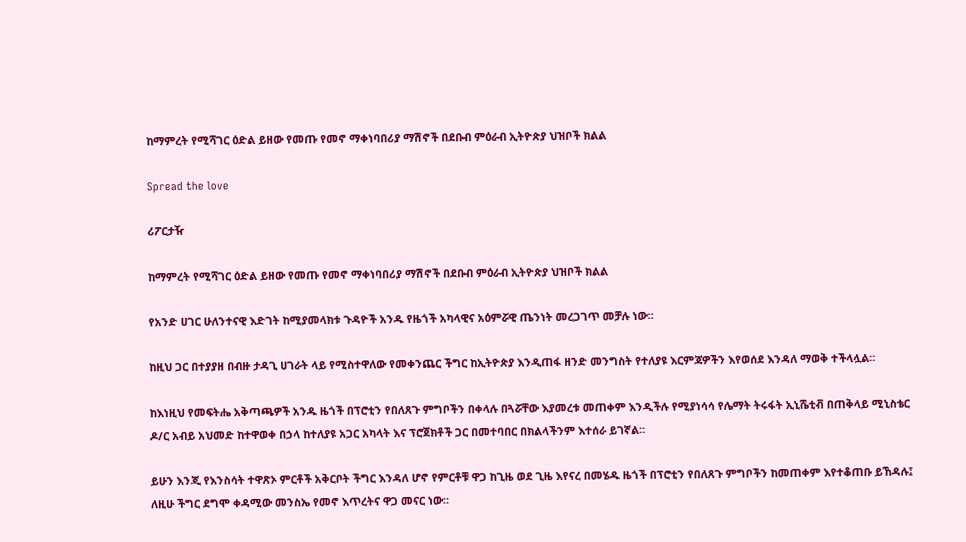ከማምረት የሚሻገር ዕድል ይዘው የመጡ የመኖ ማቀነባበሪያ ማሽኖች በደቡብ ምዕራብ ኢትዮጵያ ህዝቦች ክልል

Spread the love

ሪፖርታዥ

ከማምረት የሚሻገር ዕድል ይዘው የመጡ የመኖ ማቀነባበሪያ ማሽኖች በደቡብ ምዕራብ ኢትዮጵያ ህዝቦች ክልል

የአንድ ሀገር ሁለንተናዊ እድገት ከሚያመላክቱ ጉዳዮች አንዱ የዜጎች አካላዊና አዕምሯዊ ጤንነት መረጋገጥ መቻሉ ነው።

ከዚህ ጋር በተያያዘ በብዙ ታዳጊ ሀገራት ላይ የሚስተዋለው የመቀንጨር ችግር ከኢትዮጵያ እንዲጠፋ ዘንድ መንግስት የተለያዩ እርምጃዎችን እየወሰደ እንዳለ ማወቅ ተችላሏል።

ከእነዚህ የመፍትሔ አቅጣጫዎች አንዱ ዜጎች በፕሮቲን የበለጸጉ ምግቦችን በቀላሉ በጓሯቸው እያመረቱ መጠቀም እንዲችሉ የሚያነሳሳ የሌማት ትሩፋት ኢኒሼቲቭ በጠቅላይ ሚኒስቴር ዶ/ር አብይ አህመድ ከተዋወቀ በኃላ ከተለያዩ አጋር አካላት እና ፕሮጀክቶች ጋር በመተባበር በክልላችንም እተሰራ ይገኛል።

ይሁን እንጂ የእንስሳት ተዋጽኦ ምርቶች አቅርቦት ችግር እንዳለ ሆኖ የምርቶቹ ዋጋ ከጊዜ ወደ ጊዜ እየናረ በመሄዱ ዜጎች በፕሮቲን የበለጸጉ ምግቦችን ከመጠቀም እየተቆጠቡ ይኸዳሉ፤ ለዚሁ ችግር ደግሞ ቀዳሚው መንስኤ የመኖ እጥረትና ዋጋ መናር ነው።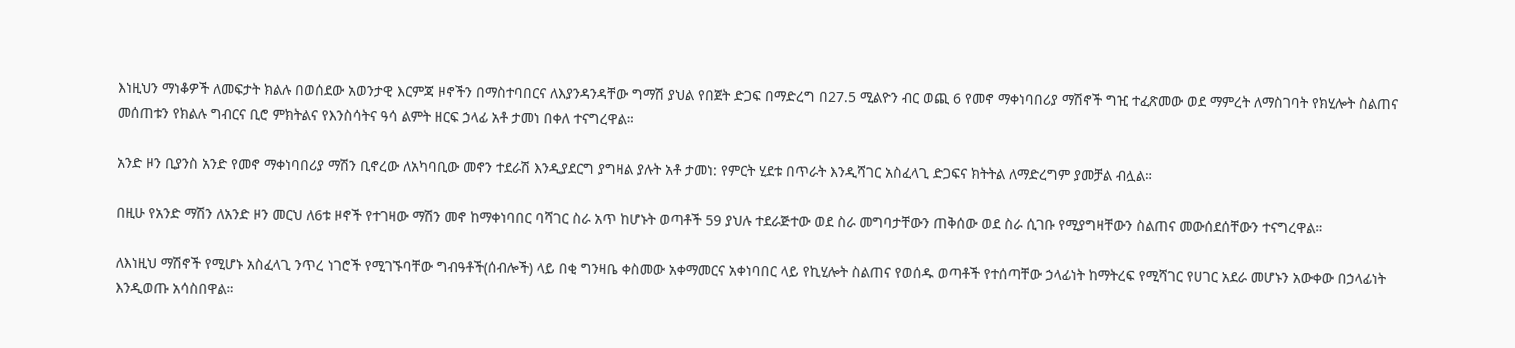እነዚህን ማነቆዎች ለመፍታት ክልሉ በወሰደው አወንታዊ እርምጃ ዞኖችን በማስተባበርና ለእያንዳንዳቸው ግማሽ ያህል የበጀት ድጋፍ በማድረግ በ27.5 ሚልዮን ብር ወጪ 6 የመኖ ማቀነባበሪያ ማሽኖች ግዢ ተፈጽመው ወደ ማምረት ለማስገባት የክሂሎት ስልጠና መሰጠቱን የክልሉ ግብርና ቢሮ ምክትልና የእንስሳትና ዓሳ ልምት ዘርፍ ኃላፊ አቶ ታመነ በቀለ ተናግረዋል።

አንድ ዞን ቢያንስ አንድ የመኖ ማቀነባበሪያ ማሽን ቢኖረው ለአካባቢው መኖን ተደራሽ እንዲያደርግ ያግዛል ያሉት አቶ ታመነ: የምርት ሂደቱ በጥራት እንዲሻገር አስፈላጊ ድጋፍና ክትትል ለማድረግም ያመቻል ብሏል።

በዚሁ የአንድ ማሽን ለአንድ ዞን መርህ ለ6ቱ ዞኖች የተገዛው ማሽን መኖ ከማቀነባበር ባሻገር ስራ አጥ ከሆኑት ወጣቶች 59 ያህሉ ተደራጅተው ወደ ስራ መግባታቸውን ጠቅሰው ወደ ስራ ሲገቡ የሚያግዛቸውን ስልጠና መውሰደሰቸውን ተናግረዋል።

ለእነዚህ ማሽኖች የሚሆኑ አስፈላጊ ንጥረ ነገሮች የሚገኙባቸው ግብዓቶች(ሰብሎች) ላይ በቂ ግንዛቤ ቀስመው አቀማመርና አቀነባበር ላይ የኪሂሎት ስልጠና የወሰዱ ወጣቶች የተሰጣቸው ኃላፊነት ከማትረፍ የሚሻገር የሀገር አደራ መሆኑን አውቀው በኃላፊነት እንዲወጡ አሳስበዋል።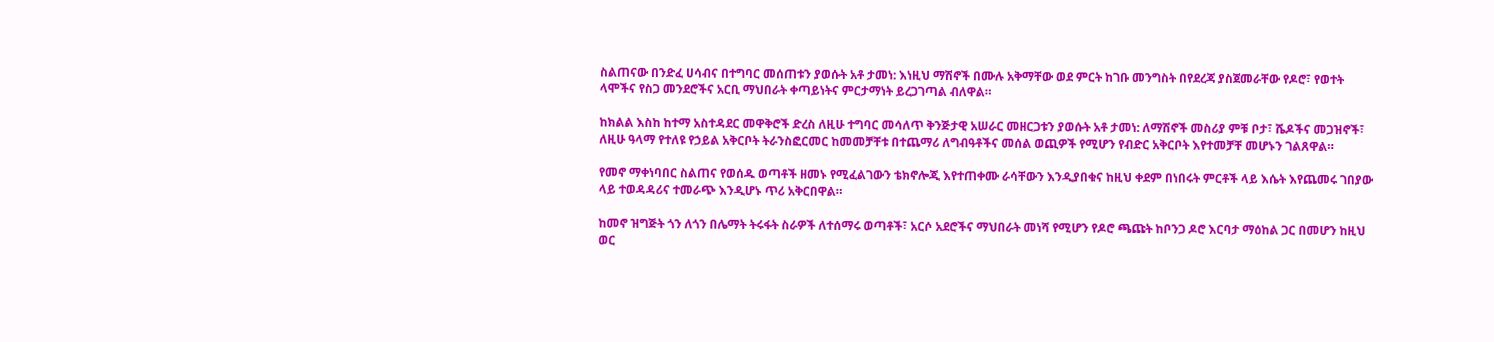ስልጠናው በንድፈ ሀሳብና በተግባር መሰጠቱን ያወሱት አቶ ታመነ: እነዚህ ማሽኖች በሙሉ አቅማቸው ወደ ምርት ከገቡ መንግስት በየደረጃ ያስጀመራቸው የዶሮ፣ የወተት ላሞችና የስጋ መንደሮችና አርቢ ማህበራት ቀጣይነትና ምርታማነት ይረጋገጣል ብለዋል።

ከክልል እስከ ከተማ አስተዳደር መዋቅሮች ድረስ ለዚሁ ተግባር መሳለጥ ቅንጅታዊ አሠራር መዘርጋቱን ያወሱት አቶ ታመነ: ለማሽኖች መስሪያ ምቹ ቦታ፣ ሼዶችና መጋዝኖች፣ ለዚሁ ዓላማ የተለዩ የኃይል አቅርቦት ትራንስፎርመር ከመመቻቸቱ በተጨማሪ ለግብዓቶችና መሰል ወጪዎች የሚሆን የብድር አቅርቦት እየተመቻቸ መሆኑን ገልጸዋል።

የመኖ ማቀነባበር ስልጠና የወሰዱ ወጣቶች ዘመኑ የሚፈልገውን ቴክኖሎጂ እየተጠቀሙ ራሳቸውን እንዲያበቁና ከዚህ ቀደም በነበሩት ምርቶች ላይ እሴት እየጨመሩ ገበያው ላይ ተወዳዳሪና ተመራጭ እንዲሆኑ ጥሪ አቅርበዋል።

ከመኖ ዝግጅት ጎን ለጎን በሌማት ትሩፋት ስራዎች ለተሰማሩ ወጣቶች፣ አርሶ አደሮችና ማህበራት መነሻ የሚሆን የዶሮ ጫጩት ከቦንጋ ዶሮ እርባታ ማዕከል ጋር በመሆን ከዚህ ወር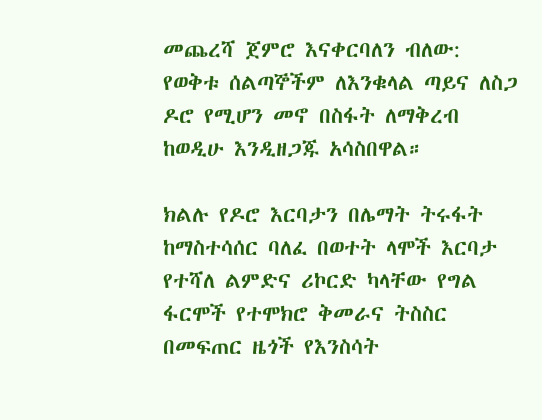መጨረሻ ጀምሮ እናቀርባለን ብለው: የወቅቱ ሰልጣኞችም ለእንቁላል ጣይና ለስጋ ዶሮ የሚሆን መኖ በስፋት ለማቅረብ ከወዲሁ እንዲዘጋጁ አሳስበዋል።

ክልሉ የዶሮ እርባታን በሌማት ትሩፋት ከማስተሳሰር ባለፈ በወተት ላሞች እርባታ የተሻለ ልምድና ሪኮርድ ካላቸው የግል ፋርሞች የተሞክሮ ቅመራና ትስስር በመፍጠር ዜጎች የእንስሳት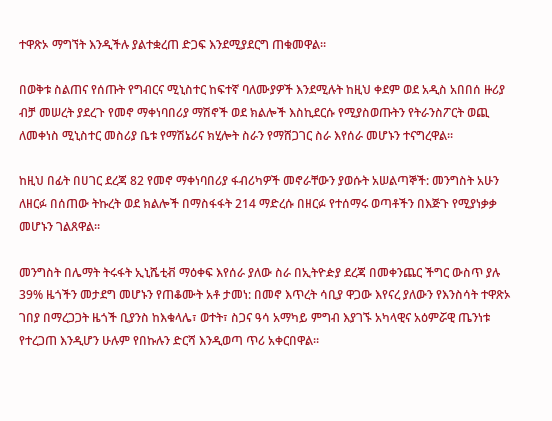ተዋጽኦ ማግኘት እንዲችሉ ያልተቋረጠ ድጋፍ እንደሚያደርግ ጠቁመዋል።

በወቅቱ ስልጠና የሰጡት የግብርና ሚኒስተር ከፍተኛ ባለሙያዎች እንደሚሉት ከዚህ ቀደም ወደ አዲስ አበበሰ ዙሪያ ብቻ መሠረት ያደረጉ የመኖ ማቀነባበሪያ ማሽኖች ወደ ክልሎች እስኪደርሱ የሚያስወጡትን የትራንስፖርት ወጪ ለመቀነስ ሚኒስተር መስሪያ ቤቱ የማሽኔሪና ክሂሎት ስራን የማሸጋገር ስራ እየሰራ መሆኑን ተናግረዋል።

ከዚህ በፊት በሀገር ደረጃ 82 የመኖ ማቀነባበሪያ ፋብሪካዎች መኖራቸውን ያወሱት አሠልጣኞች: መንግስት አሁን ለዘርፉ በሰጠው ትኩረት ወደ ክልሎች በማስፋፋት 214 ማድረሱ በዘርፉ የተሰማሩ ወጣቶችን በእጅጉ የሚያነቃቃ መሆኑን ገልጸዋል።

መንግስት በሌማት ትሩፋት ኢኒሼቲቭ ማዕቀፍ እየሰራ ያለው ስራ በኢትዮዽያ ደረጃ በመቀንጨር ችግር ውስጥ ያሉ 39% ዜጎችን መታደግ መሆኑን የጠቆሙት አቶ ታመነ: በመኖ እጥረት ሳቢያ ዋጋው እየናረ ያለውን የእንስሳት ተዋጽኦ ገበያ በማረጋጋት ዜጎች ቢያንስ ከእቁላሌ፣ ወተት፣ ስጋና ዓሳ አማካይ ምግብ እያገኙ አካላዊና አዕምሯዊ ጤንነቱ የተረጋጠ እንዲሆን ሁሉም የበኩሉን ድርሻ እንዲወጣ ጥሪ አቀርበዋል።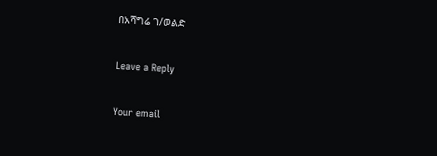በአሻግሬ ገ/ወልድ

Leave a Reply

Your email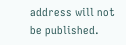address will not be published.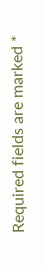Required fields are marked *